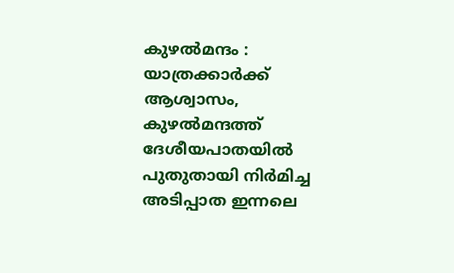കുഴൽമന്ദം : യാത്രക്കാർക്ക് ആശ്വാസം, കുഴൽമന്ദത്ത് ദേശീയപാതയിൽ പുതുതായി നിർമിച്ച അടിപ്പാത ഇന്നലെ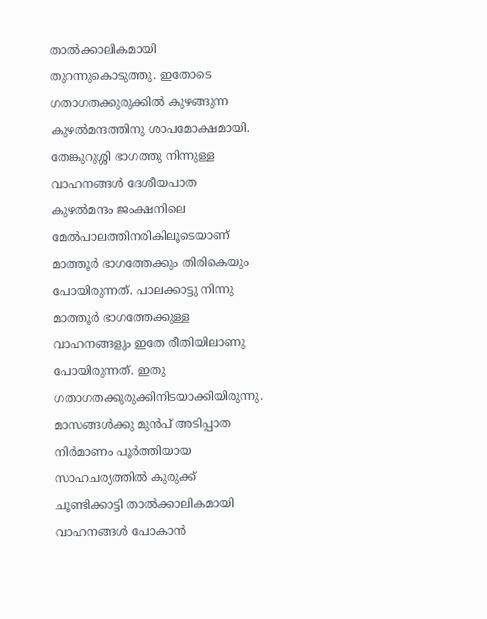താൽക്കാലികമായി തുറന്നുകൊടുത്തു. ഇതോടെ ഗതാഗതക്കുരുക്കിൽ കുഴങ്ങുന്ന കുഴൽമന്ദത്തിനു ശാപമോക്ഷമായി. തേങ്കുറുശ്ശി ഭാഗത്തു നിന്നുള്ള വാഹനങ്ങൾ ദേശീയപാത കുഴൽമന്ദം ജംക്ഷനിലെ മേൽപാലത്തിനരികിലൂടെയാണ് മാത്തൂർ ഭാഗത്തേക്കും തിരികെയും പോയിരുന്നത്. പാലക്കാട്ടു നിന്നു മാത്തൂർ ഭാഗത്തേക്കുള്ള വാഹനങ്ങളും ഇതേ രീതിയിലാണു പോയിരുന്നത്. ഇതു ഗതാഗതക്കുരുക്കിനിടയാക്കിയിരുന്നു. മാസങ്ങൾക്കു മുൻപ് അടിപ്പാത നിർമാണം പൂർത്തിയായ സാഹചര്യത്തിൽ കുരുക്ക് ചൂണ്ടിക്കാട്ടി താൽക്കാലികമായി വാഹനങ്ങൾ പോകാൻ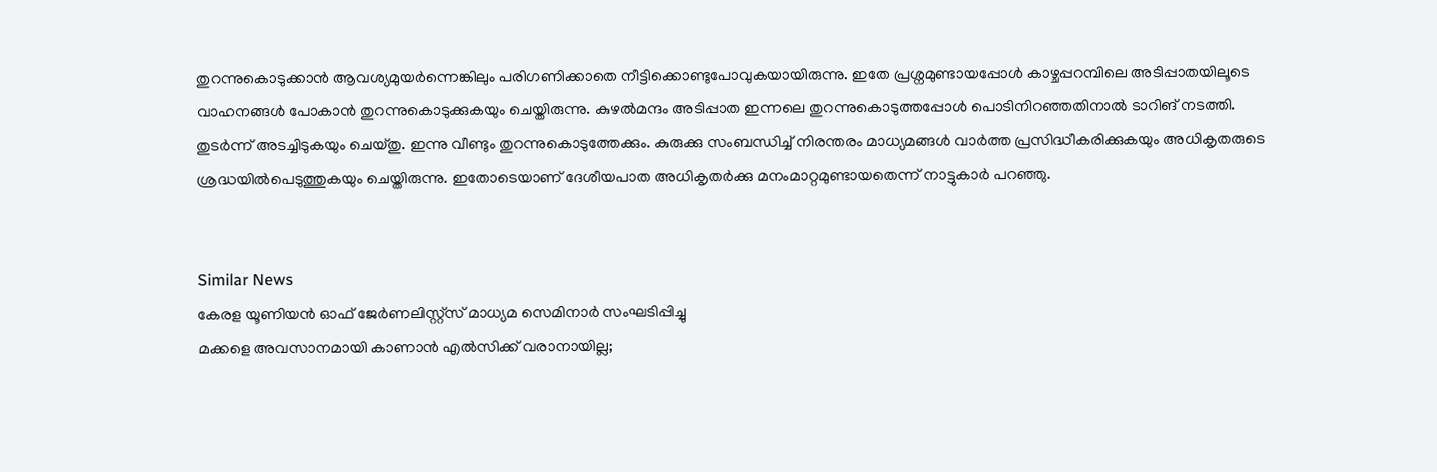തുറന്നുകൊടുക്കാൻ ആവശ്യമുയർന്നെങ്കിലും പരിഗണിക്കാതെ നീട്ടിക്കൊണ്ടുപോവുകയായിരുന്നു. ഇതേ പ്രശ്നമുണ്ടായപ്പോൾ കാഴ്ചപ്പറമ്പിലെ അടിപ്പാതയിലൂടെ വാഹനങ്ങൾ പോകാൻ തുറന്നുകൊടുക്കുകയും ചെയ്തിരുന്നു. കുഴൽമന്ദം അടിപ്പാത ഇന്നലെ തുറന്നുകൊടുത്തപ്പോൾ പൊടിനിറഞ്ഞതിനാൽ ടാറിങ് നടത്തി. തുടർന്ന് അടച്ചിടുകയും ചെയ്തു. ഇന്നു വീണ്ടും തുറന്നുകൊടുത്തേക്കും. കുരുക്കു സംബന്ധിച്ച് നിരന്തരം മാധ്യമങ്ങൾ വാർത്ത പ്രസിദ്ധീകരിക്കുകയും അധികൃതരുടെ ശ്രദ്ധയിൽപെടുത്തുകയും ചെയ്തിരുന്നു. ഇതോടെയാണ് ദേശീയപാത അധികൃതർക്കു മനംമാറ്റമുണ്ടായതെന്ന് നാട്ടുകാർ പറഞ്ഞു.


Similar News
കേരള യൂണിയൻ ഓഫ് ജേർണലിസ്റ്റ്സ് മാധ്യമ സെമിനാർ സംഘടിപ്പിച്ചു
മക്കളെ അവസാനമായി കാണാൻ എൽസിക്ക് വരാനായില്ല;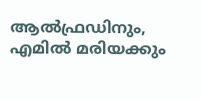ആൽഫ്രഡിനും, എമിൽ മരിയക്കും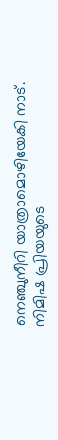നെഞ്ചുനീറി യാത്രാമൊഴിയേകി നാട്.
നിമിഷ പ്രിയയുടെ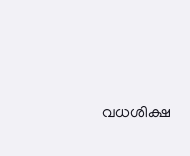വധശിക്ഷ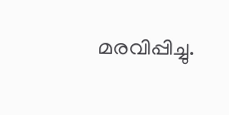മരവിപ്പിച്ചു.